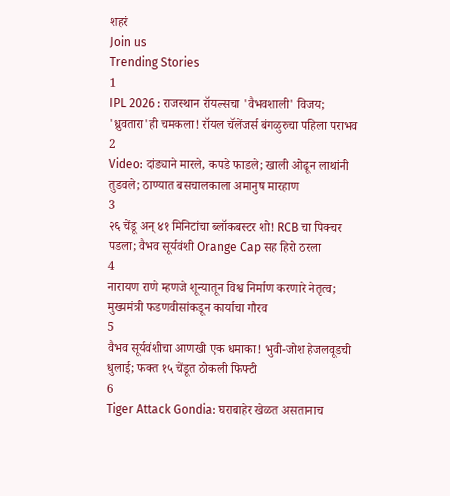शहरं
Join us
Trending Stories
1
IPL 2026 : राजस्थान रॉयल्सचा 'वैभवशाली' विजय; 'ध्रुवतारा'ही चमकला! रॉयल चॅलेंजर्स बंगळुरुचा पहिला पराभव
2
Video: दांड्याने मारले, कपडे फाडले; खाली ओढून लाथांनी तुडवले; ठाण्यात बसचालकाला अमानुष मारहाण
3
२६ चेंडू अन् ४१ मिनिटांचा ब्लॉकबस्टर शो! RCB चा पिक्चर पडला; वैभव सूर्यवंशी Orange Cap सह हिरो ठरला
4
नारायण राणे म्हणजे शून्यातून विश्व निर्माण करणारे नेतृत्व; मुख्यमंत्री फडणवीसांकडून कार्याचा गौरव
5
वैभव सूर्यवंशीचा आणखी एक धमाका! भुवी-जोश हेजलवूडची धुलाई; फक्त १५ चेंडूत ठोकली फिफ्टी
6
Tiger Attack Gondia: घराबाहेर खेळत असतानाच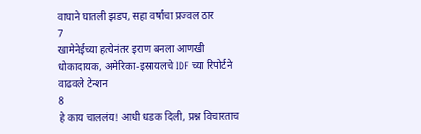वाघाने घातली झडप, सहा वर्षांचा प्रज्वल ठार
7
खामेनेईच्या हत्येनंतर इराण बनला आणखी धोकादायक, अमेरिका-इस्रायलचे IDF च्या रिपोर्टने वाढवले टेन्शन
8
हे काय चाललंय! आधी धडक दिली, प्रश्न विचारताच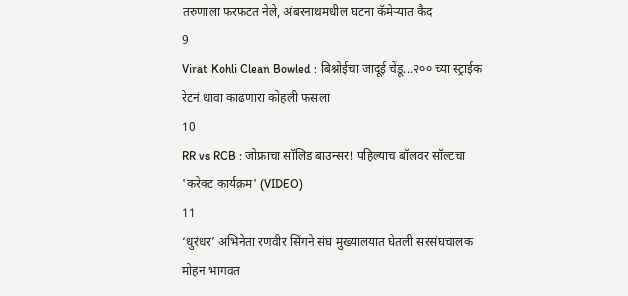तरुणाला फरफटत नेले, अंबरनाथमधील घटना कॅमेऱ्यात कैद
9
Virat Kohli Clean Bowled : बिश्नोईचा जादूई चेंडू...२०० च्या स्ट्राईक रेटनं धावा काढणारा कोहली फसला
10
RR vs RCB : जोफ्राचा सॉलिड बाउन्सर! पहिल्याच बॉलवर सॉल्टचा 'करेक्ट कार्यक्रम' (VIDEO)
11
‘धुरंधर’ अभिनेता रणवीर सिंगने संघ मुख्यालयात घेतली सरसंघचालक मोहन भागवत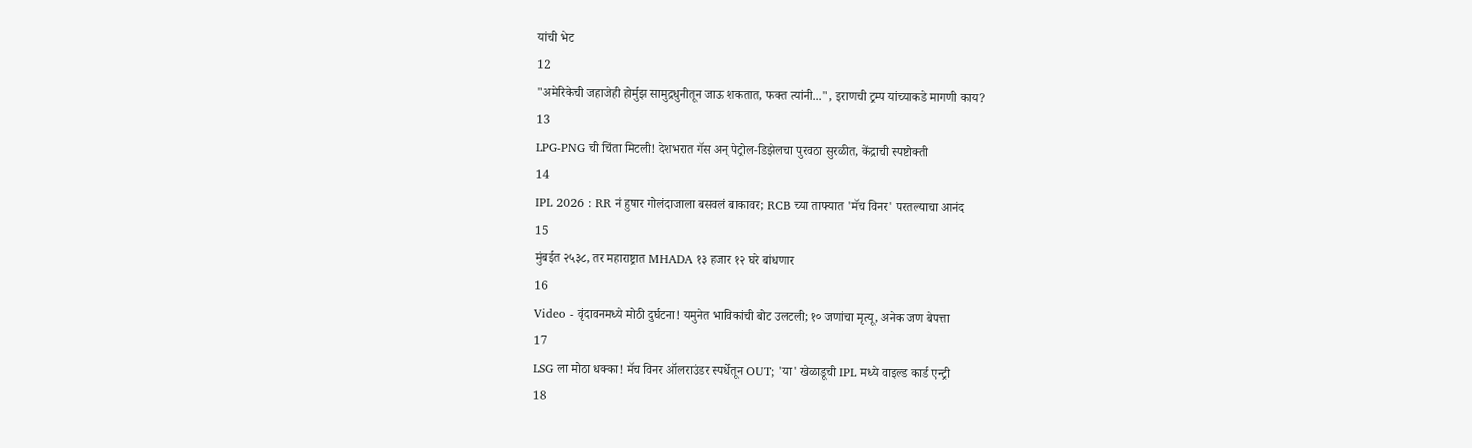यांची भेट
12
"अमेरिकेची जहाजेही होर्मुझ सामुद्रधुनीतून जाऊ शकतात, फक्त त्यांनी...", इराणची ट्रम्प यांच्याकडे मागणी काय?
13
LPG-PNG ची चिंता मिटली! देशभरात गॅस अन् पेट्रोल-डिझेलचा पुरवठा सुरळीत, केंद्राची स्पष्टोक्ती
14
IPL 2026 : RR नं हुषार गोलंदाजाला बसवलं बाकावर; RCB च्या ताफ्यात 'मॅच विनर' परतल्याचा आनंद
15
मुंबईत २५३८, तर महाराष्ट्रात MHADA १३ हजार १२ घरे बांधणार
16
Video - वृंदावनमध्ये मोठी दुर्घटना! यमुनेत भाविकांची बोट उलटली; १० जणांचा मृत्यू, अनेक जण बेपत्ता
17
LSG ला मोठा धक्का! मॅच विनर ऑलराउंडर स्पर्धेतून OUT; 'या' खेळाडूची IPL मध्ये वाइल्ड कार्ड एन्ट्री
18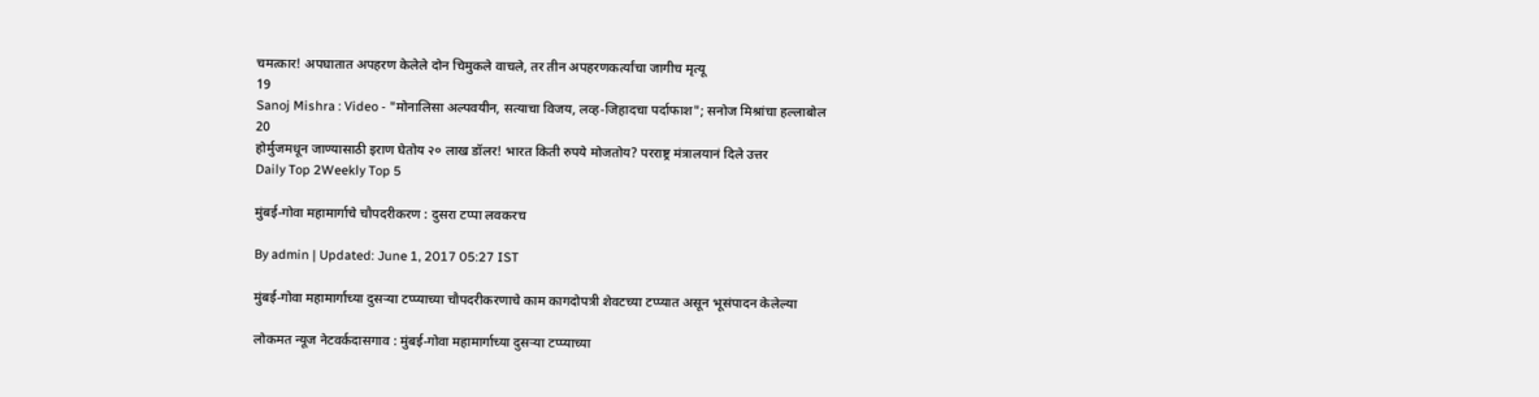चमत्कार! अपघातात अपहरण केलेले दोन चिमुकले वाचले, तर तीन अपहरणकर्त्यांचा जागीच मृत्यू
19
Sanoj Mishra : Video - "मोनालिसा अल्पवयीन, सत्याचा विजय, लव्ह-जिहादचा पर्दाफाश"; सनोज मिश्रांचा हल्लाबोल
20
होर्मुजमधून जाण्यासाठी इराण घेतोय २० लाख डॉलर! भारत किती रुपये मोजतोय? परराष्ट्र मंत्रालयानं दिले उत्तर
Daily Top 2Weekly Top 5

मुंबई-गोवा महामार्गाचे चौपदरीकरण : दुसरा टप्पा लवकरच

By admin | Updated: June 1, 2017 05:27 IST

मुंबई-गोवा महामार्गाच्या दुसऱ्या टप्प्याच्या चौपदरीकरणाचे काम कागदोपत्री शेवटच्या टप्प्यात असून भूसंपादन केलेल्या

लोकमत न्यूज नेटवर्कदासगाव : मुंबई-गोवा महामार्गाच्या दुसऱ्या टप्प्याच्या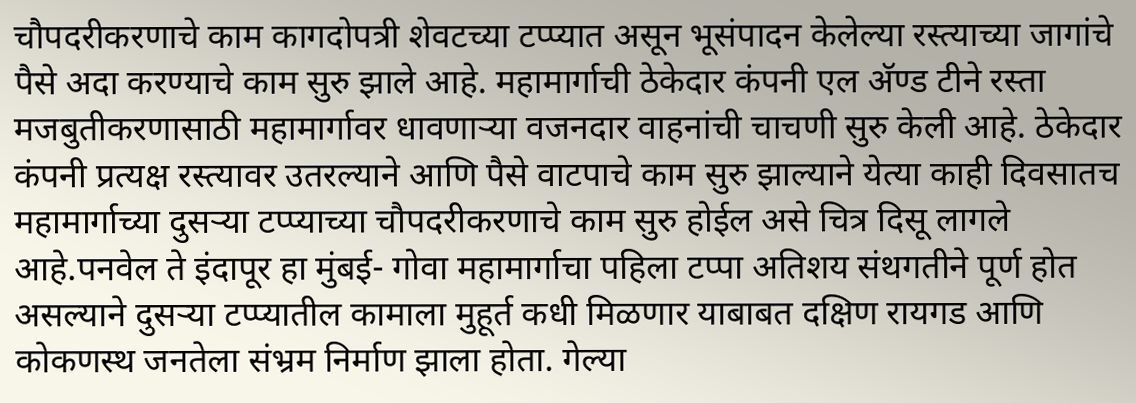चौपदरीकरणाचे काम कागदोपत्री शेवटच्या टप्प्यात असून भूसंपादन केलेल्या रस्त्याच्या जागांचे पैसे अदा करण्याचे काम सुरु झाले आहे. महामार्गाची ठेकेदार कंपनी एल अ‍ॅण्ड टीने रस्ता मजबुतीकरणासाठी महामार्गावर धावणाऱ्या वजनदार वाहनांची चाचणी सुरु केली आहे. ठेकेदार कंपनी प्रत्यक्ष रस्त्यावर उतरल्याने आणि पैसे वाटपाचे काम सुरु झाल्याने येत्या काही दिवसातच महामार्गाच्या दुसऱ्या टप्प्याच्या चौपदरीकरणाचे काम सुरु होईल असे चित्र दिसू लागले आहे.पनवेल ते इंदापूर हा मुंबई- गोवा महामार्गाचा पहिला टप्पा अतिशय संथगतीने पूर्ण होत असल्याने दुसऱ्या टप्प्यातील कामाला मुहूर्त कधी मिळणार याबाबत दक्षिण रायगड आणि कोकणस्थ जनतेला संभ्रम निर्माण झाला होता. गेल्या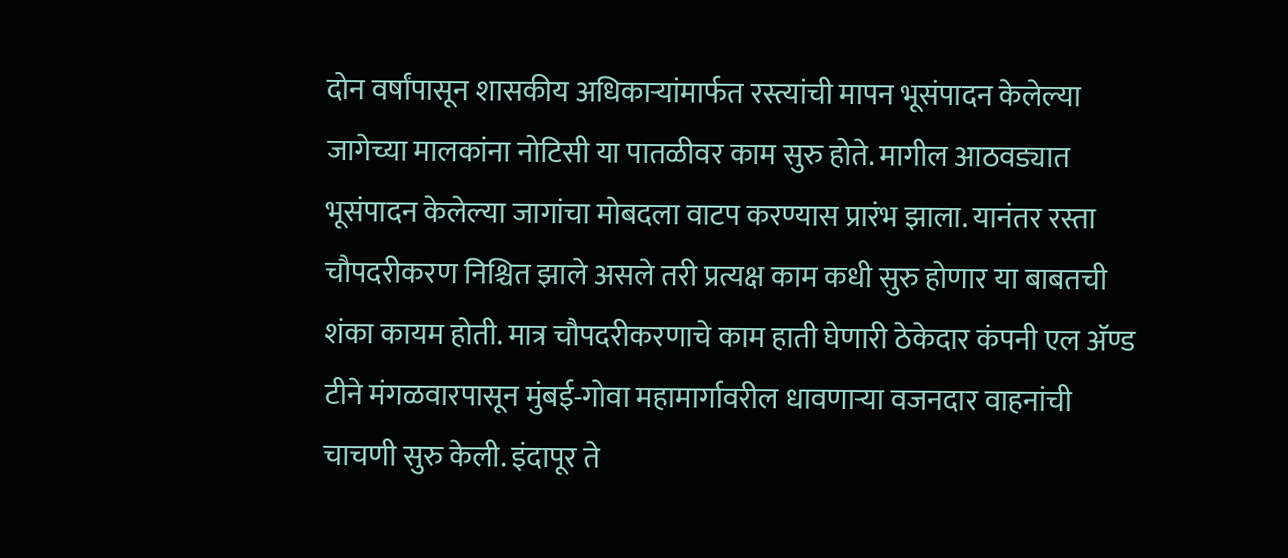दोन वर्षांपासून शासकीय अधिकाऱ्यांमार्फत रस्त्यांची मापन भूसंपादन केलेल्या जागेच्या मालकांना नोटिसी या पातळीवर काम सुरु होते. मागील आठवड्यात भूसंपादन केलेल्या जागांचा मोबदला वाटप करण्यास प्रारंभ झाला. यानंतर रस्ता चौपदरीकरण निश्चित झाले असले तरी प्रत्यक्ष काम कधी सुरु होणार या बाबतची शंका कायम होती. मात्र चौपदरीकरणाचे काम हाती घेणारी ठेकेदार कंपनी एल अ‍ॅण्ड टीने मंगळवारपासून मुंबई-गोवा महामार्गावरील धावणाऱ्या वजनदार वाहनांची चाचणी सुरु केली. इंदापूर ते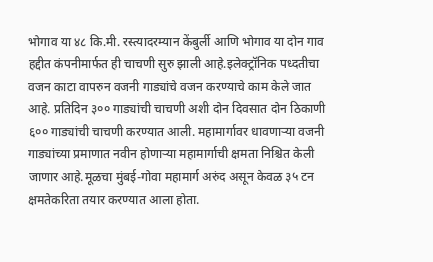भोगाव या ४८ कि.मी. रस्त्यादरम्यान केंबुर्ली आणि भोगाव या दोन गाव हद्दीत कंपनीमार्फत ही चाचणी सुरु झाली आहे.इलेक्ट्रॉनिक पध्दतीचा वजन काटा वापरुन वजनी गाड्यांचे वजन करण्याचे काम केले जात आहे. प्रतिदिन ३०० गाड्यांची चाचणी अशी दोन दिवसात दोन ठिकाणी ६०० गाड्यांची चाचणी करण्यात आली. महामार्गावर धावणाऱ्या वजनी गाड्यांच्या प्रमाणात नवीन होणाऱ्या महामार्गाची क्षमता निश्चित केली जाणार आहे.मूळचा मुंबई-गोवा महामार्ग अरुंद असून केवळ ३५ टन क्षमतेकरिता तयार करण्यात आला होता.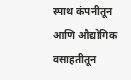स्पाथ कंपनीतून आणि औद्योगिक वसाहतीतून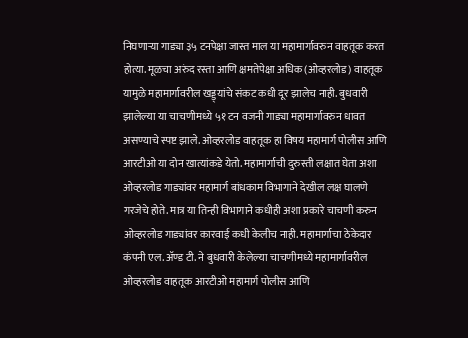निघणाऱ्या गाड्या ३५ टनपेक्षा जास्त माल या महामार्गावरुन वाहतूक करत होत्या. मूळचा अरुंद रस्ता आणि क्षमतेपेक्षा अधिक (ओव्हरलोड) वाहतूक यामुळे महामार्गावरील खड्ड्यांचे संकट कधी दूर झालेच नाही. बुधवारी झालेल्या या चाचणीमध्ये ५१ टन वजनी गाड्या महामार्गावरुन धावत असण्याचे स्पष्ट झाले. ओव्हरलोड वाहतूक हा विषय महामार्ग पोलीस आणि आरटीओ या दोन खात्यांकडे येतो. महामार्गाची दुरुस्ती लक्षात घेता अशा ओव्हरलोड गाड्यांवर महामार्ग बांधकाम विभागाने देखील लक्ष घालणे गरजेचे होते. मात्र या तिन्ही विभागाने कधीही अशा प्रकारे चाचणी करुन ओव्हरलोड गाड्यांवर कारवाई कधी केलीच नाही. महामार्गाचा ठेकेदार कंपनी एल. अ‍ॅण्ड टी. ने बुधवारी केलेल्या चाचणीमध्ये महामार्गावरील ओव्हरलोड वाहतूक आरटीओ महामार्ग पोलीस आणि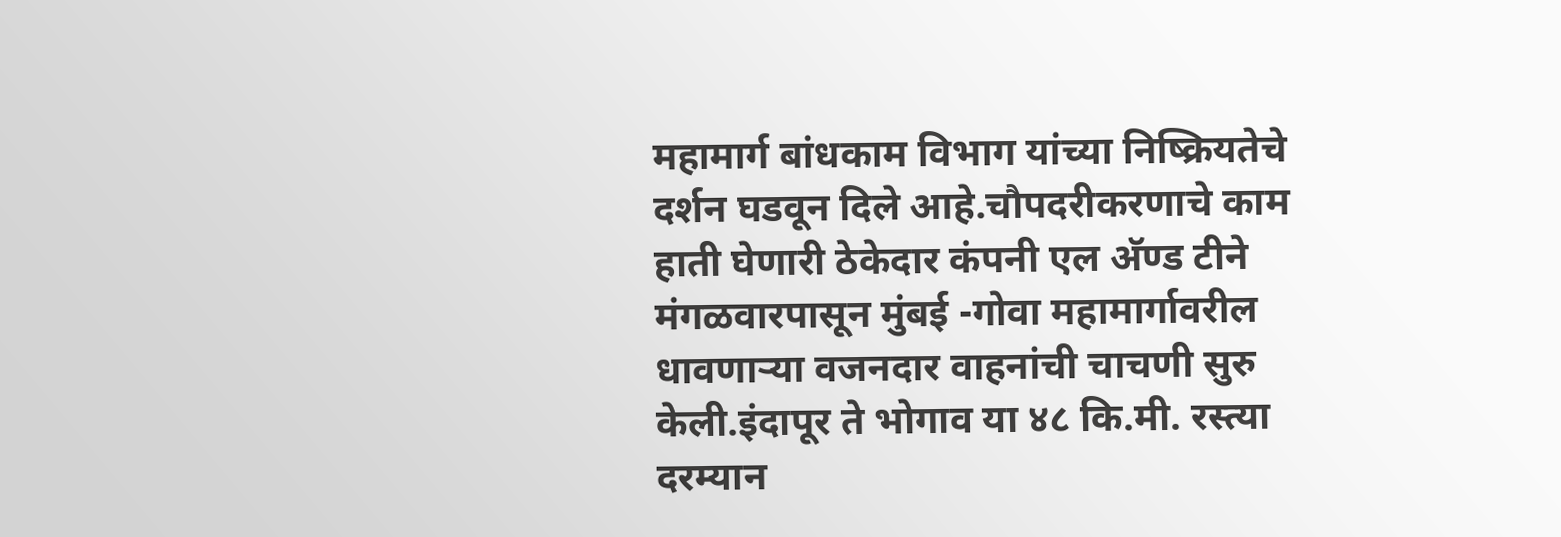महामार्ग बांधकाम विभाग यांच्या निष्क्रियतेचे दर्शन घडवून दिले आहे.चौपदरीकरणाचे काम हाती घेणारी ठेकेदार कंपनी एल अ‍ॅण्ड टीने मंगळवारपासून मुंबई -गोवा महामार्गावरील धावणाऱ्या वजनदार वाहनांची चाचणी सुरु केली.इंदापूर ते भोगाव या ४८ कि.मी. रस्त्या दरम्यान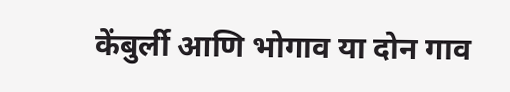केंबुर्ली आणि भोगाव या दोन गाव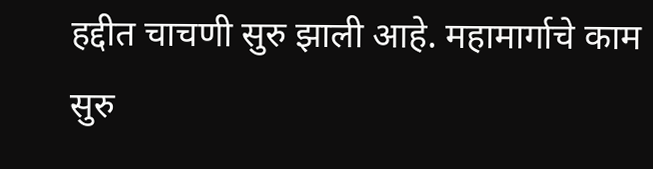हद्दीत चाचणी सुरु झाली आहे. महामार्गाचे काम सुरु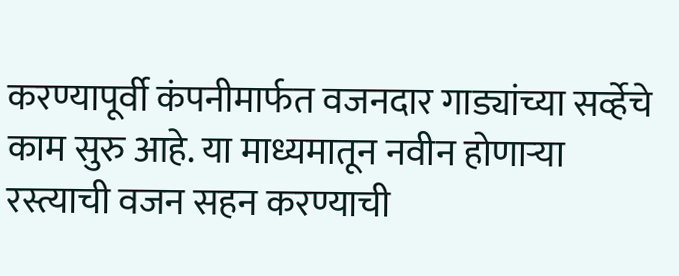करण्यापूर्वी कंपनीमार्फत वजनदार गाड्यांच्या सर्व्हेचे काम सुरु आहे. या माध्यमातून नवीन होणाऱ्या रस्त्याची वजन सहन करण्याची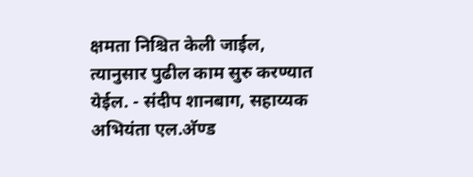क्षमता निश्चित केली जाईल, त्यानुसार पुढील काम सुरु करण्यात येईल. - संदीप शानबाग, सहाय्यक अभियंता एल.अ‍ॅण्ड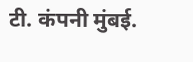टी. कंपनी मुंबई.